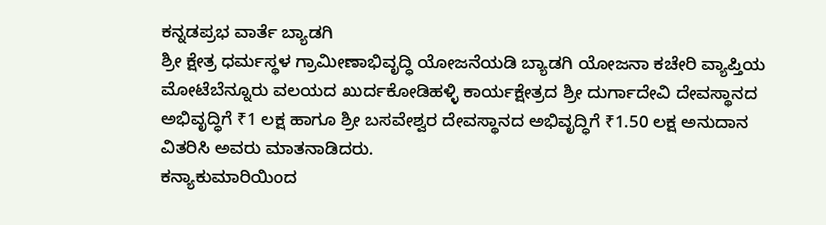ಕನ್ನಡಪ್ರಭ ವಾರ್ತೆ ಬ್ಯಾಡಗಿ
ಶ್ರೀ ಕ್ಷೇತ್ರ ಧರ್ಮಸ್ಥಳ ಗ್ರಾಮೀಣಾಭಿವೃದ್ಧಿ ಯೋಜನೆಯಡಿ ಬ್ಯಾಡಗಿ ಯೋಜನಾ ಕಚೇರಿ ವ್ಯಾಪ್ತಿಯ ಮೋಟೆಬೆನ್ನೂರು ವಲಯದ ಖುರ್ದಕೋಡಿಹಳ್ಳಿ ಕಾರ್ಯಕ್ಷೇತ್ರದ ಶ್ರೀ ದುರ್ಗಾದೇವಿ ದೇವಸ್ಥಾನದ ಅಭಿವೃದ್ಧಿಗೆ ₹1 ಲಕ್ಷ ಹಾಗೂ ಶ್ರೀ ಬಸವೇಶ್ವರ ದೇವಸ್ಥಾನದ ಅಭಿವೃದ್ಧಿಗೆ ₹1.50 ಲಕ್ಷ ಅನುದಾನ ವಿತರಿಸಿ ಅವರು ಮಾತನಾಡಿದರು.
ಕನ್ಯಾಕುಮಾರಿಯಿಂದ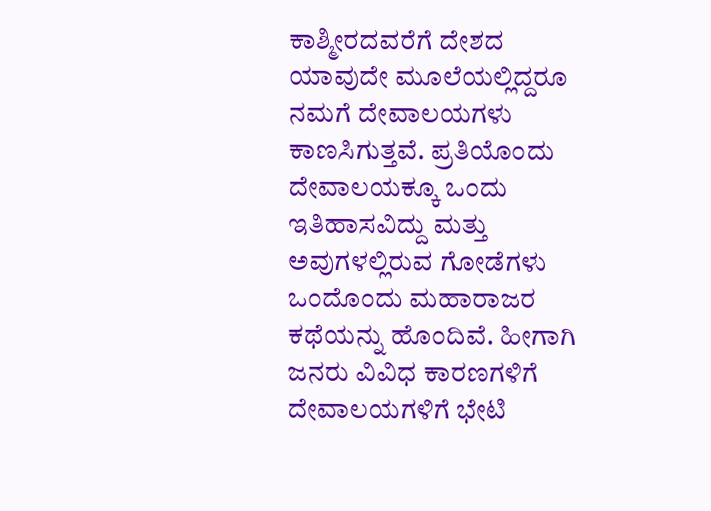ಕಾಶ್ಮೀರದವರೆಗೆ ದೇಶದ ಯಾವುದೇ ಮೂಲೆಯಲ್ಲಿದ್ದರೂ ನಮಗೆ ದೇವಾಲಯಗಳು ಕಾಣಸಿಗುತ್ತವೆ. ಪ್ರತಿಯೊಂದು ದೇವಾಲಯಕ್ಕೂ ಒಂದು ಇತಿಹಾಸವಿದ್ದು ಮತ್ತು ಅವುಗಳಲ್ಲಿರುವ ಗೋಡೆಗಳು ಒಂದೊಂದು ಮಹಾರಾಜರ ಕಥೆಯನ್ನು ಹೊಂದಿವೆ. ಹೀಗಾಗಿ ಜನರು ವಿವಿಧ ಕಾರಣಗಳಿಗೆ ದೇವಾಲಯಗಳಿಗೆ ಭೇಟಿ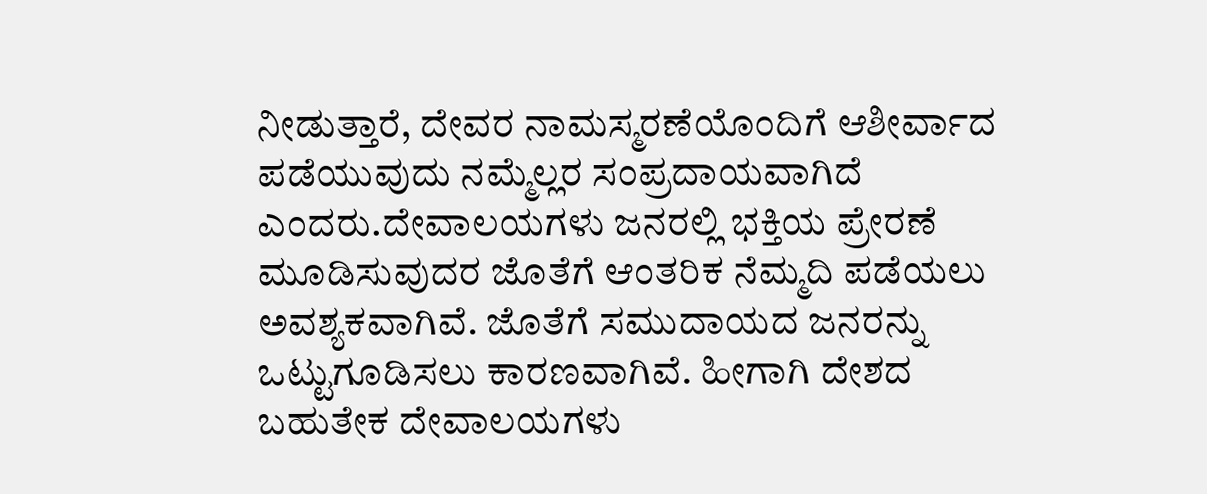ನೀಡುತ್ತಾರೆ, ದೇವರ ನಾಮಸ್ಮರಣೆಯೊಂದಿಗೆ ಆಶೀರ್ವಾದ ಪಡೆಯುವುದು ನಮ್ಮೆಲ್ಲರ ಸಂಪ್ರದಾಯವಾಗಿದೆ ಎಂದರು.ದೇವಾಲಯಗಳು ಜನರಲ್ಲಿ ಭಕ್ತಿಯ ಪ್ರೇರಣೆ ಮೂಡಿಸುವುದರ ಜೊತೆಗೆ ಆಂತರಿಕ ನೆಮ್ಮದಿ ಪಡೆಯಲು ಅವಶ್ಯಕವಾಗಿವೆ. ಜೊತೆಗೆ ಸಮುದಾಯದ ಜನರನ್ನು ಒಟ್ಟುಗೂಡಿಸಲು ಕಾರಣವಾಗಿವೆ. ಹೀಗಾಗಿ ದೇಶದ ಬಹುತೇಕ ದೇವಾಲಯಗಳು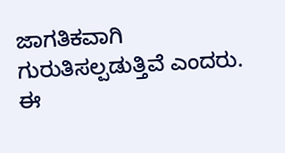ಜಾಗತಿಕವಾಗಿ ಗುರುತಿಸಲ್ಪಡುತ್ತಿವೆ ಎಂದರು.
ಈ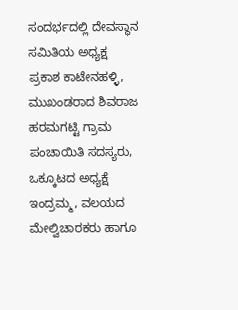ಸಂದರ್ಭದಲ್ಲಿ ದೇವಸ್ಥಾನ ಸಮಿತಿಯ ಅಧ್ಯಕ್ಷ ಪ್ರಕಾಶ ಕಾಟೇನಹಳ್ಳಿ, ಮುಖಂಡರಾದ ಶಿವರಾಜ ಹರಮಗಟ್ಟಿ ಗ್ರಾಮ ಪಂಚಾಯಿತಿ ಸದಸ್ಯರು, ಒಕ್ಕೂಟದ ಅಧ್ಯಕ್ಷೆ ಇಂದ್ರಮ್ಮ, ವಲಯದ ಮೇಲ್ವಿಚಾರಕರು ಹಾಗೂ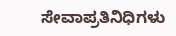ಸೇವಾಪ್ರತಿನಿಧಿಗಳು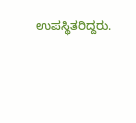ಉಪಸ್ಥಿತರಿದ್ದರು.